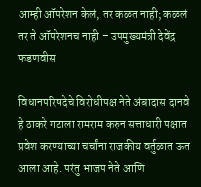आम्ही ऑपरेशन केलं, तर कळत नाही; कळलं तर ते ऑपरेशनच नाही – उपमुख्यमंत्री देवेंद्र फडणवीस

विधानपरिषदेचे विरोधीपक्ष नेते अंबादास दानवे हे ठाकरे गटाला रामराम करुन सत्ताधारी पक्षात प्रवेश करण्याच्या चर्चांना राजकीय वर्तुळात ऊत आला आहे. परंतु भाजप नेते आणि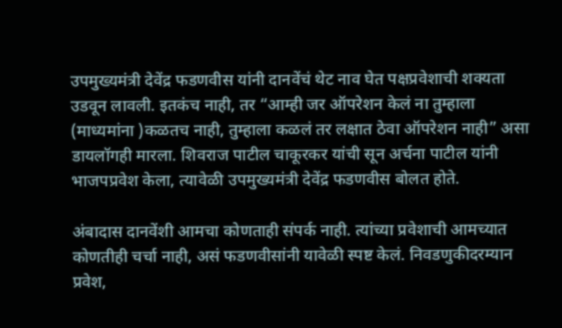उपमुख्यमंत्री देवेंद्र फडणवीस यांनी दानवेंचं थेट नाव घेत पक्षप्रवेशाची शक्यता उडवून लावली. इतकंच नाही, तर “आम्ही जर ऑपरेशन केलं ना तुम्हाला (माध्यमांना )कळतच नाही, तुम्हाला कळलं तर लक्षात ठेवा ऑपरेशन नाही” असा डायलॉगही मारला. शिवराज पाटील चाकूरकर यांची सून अर्चना पाटील यांनी भाजपप्रवेश केला, त्यावेळी उपमुख्यमंत्री देवेंद्र फडणवीस बोलत होते.

अंबादास दानवेंशी आमचा कोणताही संपर्क नाही. त्यांच्या प्रवेशाची आमच्यात कोणतीही चर्चा नाही, असं फडणवीसांनी यावेळी स्पष्ट केलं. निवडणुकीदरम्यान प्रवेश,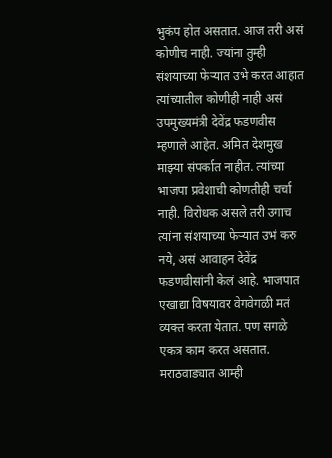भुकंप होत असतात. आज तरी असं कोणीच नाही. ज्यांना तुम्ही संशयाच्या फेऱ्यात उभे करत आहात त्यांच्यातील कोणीही नाही असं उपमुख्यमंत्री देवेंद्र फडणवीस म्हणाले आहेत. अमित देशमुख माझ्या संपर्कात नाहीत. त्यांच्या भाजपा प्रवेशाची कोणतीही चर्चा नाही. विरोधक असले तरी उगाच त्यांना संशयाच्या फेऱ्यात उभं करु नये, असं आवाहन देवेंद्र फडणवीसांनी केलं आहे. भाजपात एखाद्या विषयावर वेगवेगळी मतं व्यक्त करता येतात. पण सगळे एकत्र काम करत असतात. मराठवाड्यात आम्ही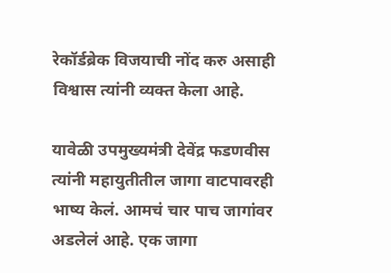रेकॉर्डब्रेक विजयाची नोंद करु असाही विश्वास त्यांनी व्यक्त केला आहे.

यावेळी उपमुख्यमंत्री देवेंद्र फडणवीस त्यांनी महायुतीतील जागा वाटपावरही भाष्य केलं. आमचं चार पाच जागांवर अडलेलं आहे. एक जागा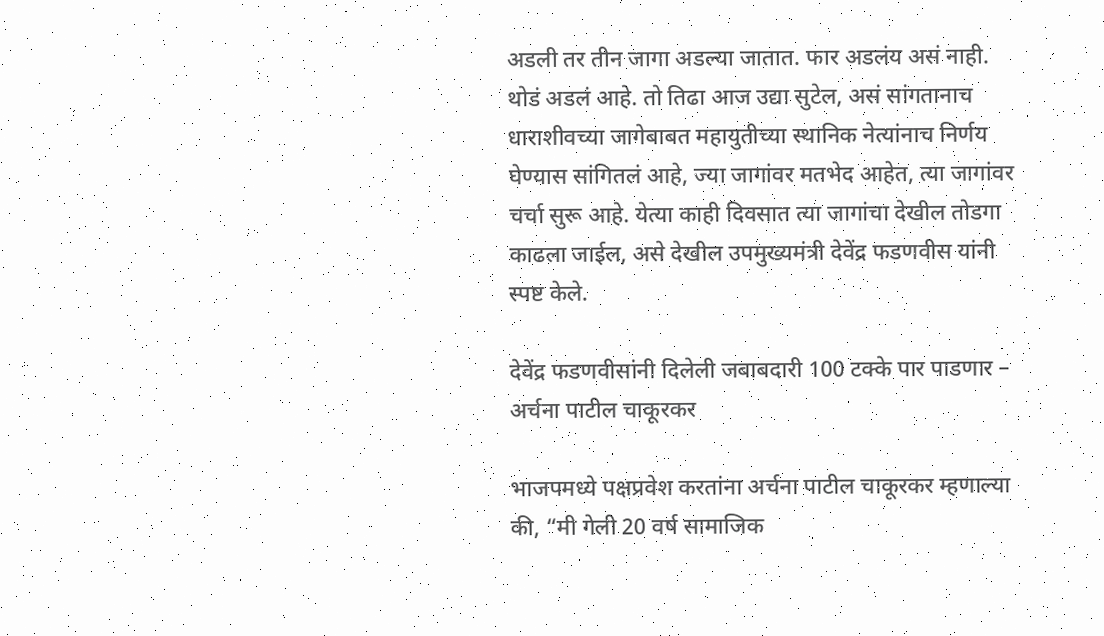अडली तर तीन जागा अडल्या जातात. फार अडलंय असं नाही. थोडं अडलं आहे. तो तिढा आज उद्या सुटेल, असं सांगतानाच धाराशीवच्या जागेबाबत महायुतीच्या स्थानिक नेत्यांनाच निर्णय घेण्यास सांगितलं आहे, ज्या जागांवर मतभेद आहेत, त्या जागांवर चर्चा सुरू आहे. येत्या काही दिवसात त्या जागांचा देखील तोडगा काढला जाईल, असे देखील उपमुख्यमंत्री देवेंद्र फडणवीस यांनी स्पष्ट केले.

देवेंद्र फडणवीसांनी दिलेली जबाबदारी 100 टक्के पार पाडणार – अर्चना पाटील चाकूरकर

भाजपमध्ये पक्षप्रवेश करतांना अर्चना पाटील चाकूरकर म्हणाल्या की, “मी गेली 20 वर्ष सामाजिक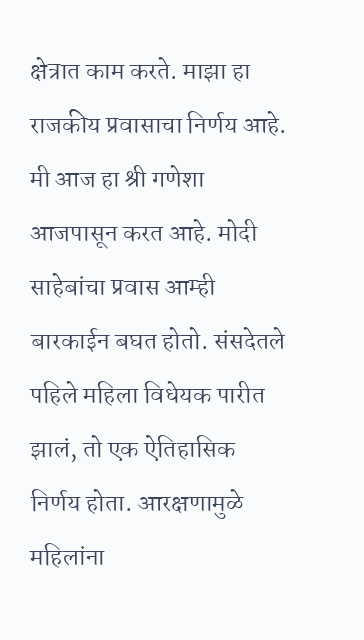क्षेत्रात काम करते. माझा हा राजकीय प्रवासाचा निर्णय आहे. मी आज हा श्री गणेशा आजपासून करत आहे. मोदी साहेबांचा प्रवास आम्ही बारकाईन बघत होतो. संसदेतले पहिले महिला विधेयक पारीत झालं, तो एक ऐतिहासिक निर्णय होता. आरक्षणामुळे महिलांना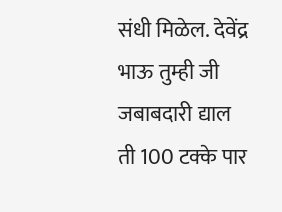संधी मिळेल. देवेंद्र भाऊ तुम्ही जी जबाबदारी द्याल ती 100 टक्के पार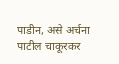पाडीन, असे अर्चना पाटील चाकूरकर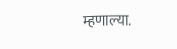म्हणाल्या.